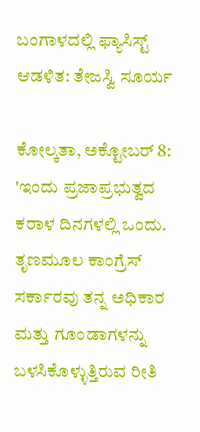ಬಂಗಾಳದಲ್ಲಿ ಫ್ಯಾಸಿಸ್ಟ್ ಆಡಳಿತ: ತೇಜಸ್ವಿ ಸೂರ್ಯ

ಕೋಲ್ಕತಾ, ಅಕ್ಟೋಬರ್ 8: 'ಇಂದು ಪ್ರಜಾಪ್ರಭುತ್ವದ ಕರಾಳ ದಿನಗಳಲ್ಲಿ ಒಂದು. ತೃಣಮೂಲ ಕಾಂಗ್ರೆಸ್ ಸರ್ಕಾರವು ತನ್ನ ಅಧಿಕಾರ ಮತ್ತು ಗೂಂಡಾಗಳನ್ನು ಬಳಸಿಕೊಳ್ಳುತ್ತಿರುವ ರೀತಿ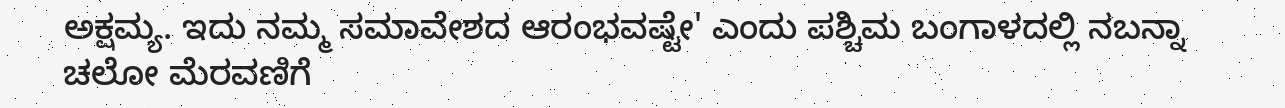ಅಕ್ಷಮ್ಯ. ಇದು ನಮ್ಮ ಸಮಾವೇಶದ ಆರಂಭವಷ್ಟೇ' ಎಂದು ಪಶ್ಚಿಮ ಬಂಗಾಳದಲ್ಲಿ ನಬನ್ನಾ ಚಲೋ ಮೆರವಣಿಗೆ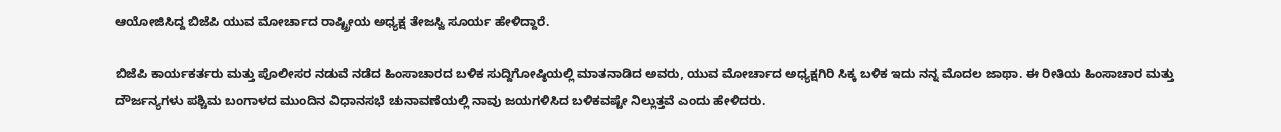ಆಯೋಜಿಸಿದ್ದ ಬಿಜೆಪಿ ಯುವ ಮೋರ್ಚಾದ ರಾಷ್ಟ್ರೀಯ ಅಧ್ಯಕ್ಷ ತೇಜಸ್ವಿ ಸೂರ್ಯ ಹೇಳಿದ್ದಾರೆ.

ಬಿಜೆಪಿ ಕಾರ್ಯಕರ್ತರು ಮತ್ತು ಪೊಲೀಸರ ನಡುವೆ ನಡೆದ ಹಿಂಸಾಚಾರದ ಬಳಿಕ ಸುದ್ದಿಗೋಷ್ಠಿಯಲ್ಲಿ ಮಾತನಾಡಿದ ಅವರು, ಯುವ ಮೋರ್ಚಾದ ಅಧ್ಯಕ್ಷಗಿರಿ ಸಿಕ್ಕ ಬಳಿಕ ಇದು ನನ್ನ ಮೊದಲ ಜಾಥಾ. ಈ ರೀತಿಯ ಹಿಂಸಾಚಾರ ಮತ್ತು ದೌರ್ಜನ್ಯಗಳು ಪಶ್ಚಿಮ ಬಂಗಾಳದ ಮುಂದಿನ ವಿಧಾನಸಭೆ ಚುನಾವಣೆಯಲ್ಲಿ ನಾವು ಜಯಗಳಿಸಿದ ಬಳಿಕವಷ್ಟೇ ನಿಲ್ಲುತ್ತವೆ ಎಂದು ಹೇಳಿದರು.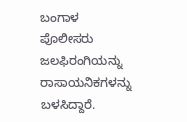ಬಂಗಾಳ ಪೊಲೀಸರು ಜಲಫಿರಂಗಿಯನ್ನು ರಾಸಾಯನಿಕಗಳನ್ನು ಬಳಸಿದ್ದಾರೆ.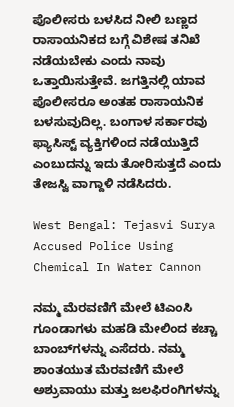ಪೊಲೀಸರು ಬಳಸಿದ ನೀಲಿ ಬಣ್ಣದ ರಾಸಾಯನಿಕದ ಬಗ್ಗೆ ವಿಶೇಷ ತನಿಖೆ ನಡೆಯಬೇಕು ಎಂದು ನಾವು ಒತ್ತಾಯಿಸುತ್ತೇವೆ. ಜಗತ್ತಿನಲ್ಲಿ ಯಾವ ಪೊಲೀಸರೂ ಅಂತಹ ರಾಸಾಯನಿಕ ಬಳಸುವುದಿಲ್ಲ. ಬಂಗಾಳ ಸರ್ಕಾರವು ಫ್ಯಾಸಿಸ್ಟ್ ವ್ಯಕ್ತಿಗಳಿಂದ ನಡೆಯುತ್ತಿದೆ ಎಂಬುದನ್ನು ಇದು ತೋರಿಸುತ್ತದೆ ಎಂದು ತೇಜಸ್ವಿ ವಾಗ್ದಾಳಿ ನಡೆಸಿದರು.

West Bengal: Tejasvi Surya Accused Police Using Chemical In Water Cannon

ನಮ್ಮ ಮೆರವಣಿಗೆ ಮೇಲೆ ಟಿಎಂಸಿ ಗೂಂಡಾಗಳು ಮಹಡಿ ಮೇಲಿಂದ ಕಚ್ಚಾ ಬಾಂಬ್‌ಗಳನ್ನು ಎಸೆದರು. ನಮ್ಮ ಶಾಂತಯುತ ಮೆರವಣಿಗೆ ಮೇಲೆ ಅಶ್ರುವಾಯು ಮತ್ತು ಜಲಫಿರಂಗಿಗಳನ್ನು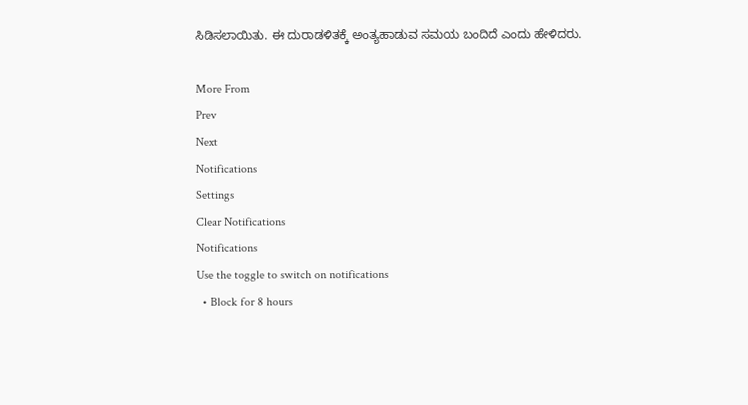ಸಿಡಿಸಲಾಯಿತು. ಈ ದುರಾಡಳಿತಕ್ಕೆ ಅಂತ್ಯಹಾಡುವ ಸಮಯ ಬಂದಿದೆ ಎಂದು ಹೇಳಿದರು.

More From
Prev
Next
Notifications
Settings
Clear Notifications
Notifications
Use the toggle to switch on notifications
  • Block for 8 hours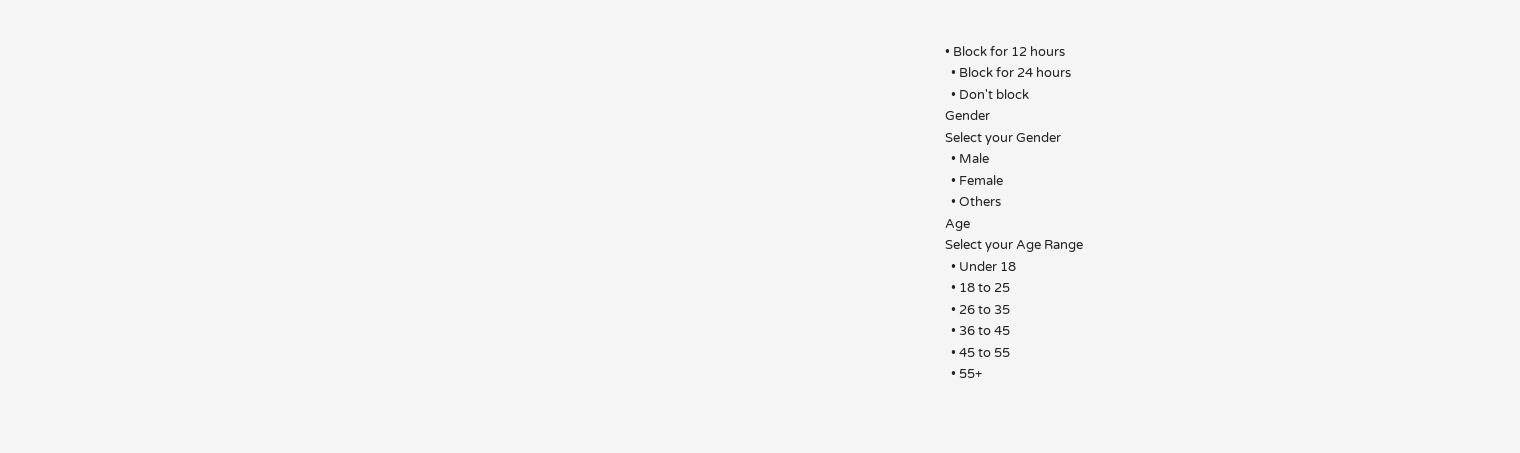• Block for 12 hours
  • Block for 24 hours
  • Don't block
Gender
Select your Gender
  • Male
  • Female
  • Others
Age
Select your Age Range
  • Under 18
  • 18 to 25
  • 26 to 35
  • 36 to 45
  • 45 to 55
  • 55+